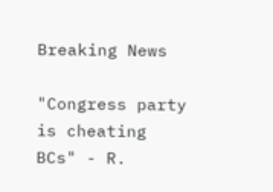Breaking News

"Congress party is cheating BCs" - R.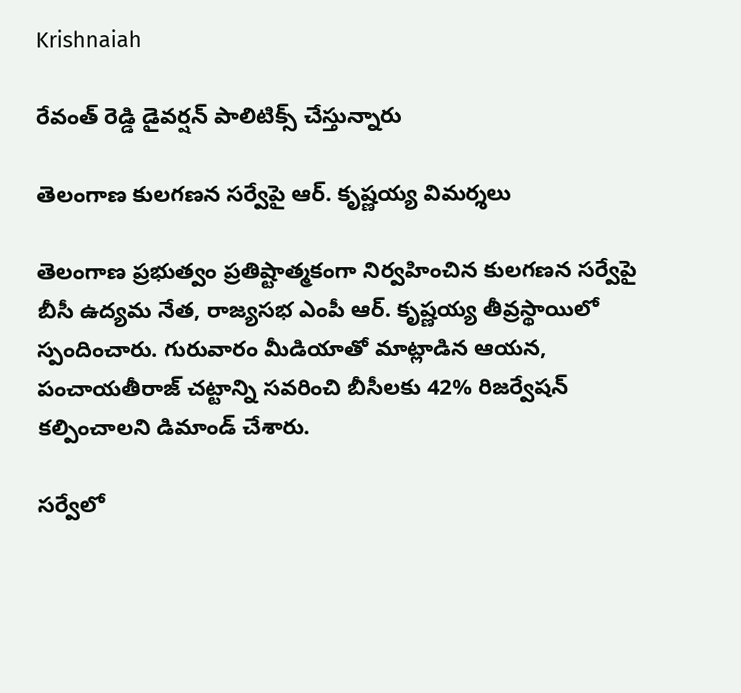Krishnaiah

రేవంత్ రెడ్డి డైవర్షన్ పాలిటిక్స్ చేస్తున్నారు

తెలంగాణ కులగణన సర్వేపై ఆర్. కృష్ణయ్య విమర్శలు

తెలంగాణ ప్రభుత్వం ప్రతిష్టాత్మకంగా నిర్వహించిన కులగణన సర్వేపై బీసీ ఉద్యమ నేత, రాజ్యసభ ఎంపీ ఆర్. కృష్ణయ్య తీవ్రస్థాయిలో స్పందించారు. గురువారం మీడియాతో మాట్లాడిన ఆయన, పంచాయతీరాజ్ చట్టాన్ని సవరించి బీసీలకు 42% రిజర్వేషన్ కల్పించాలని డిమాండ్ చేశారు.

సర్వేలో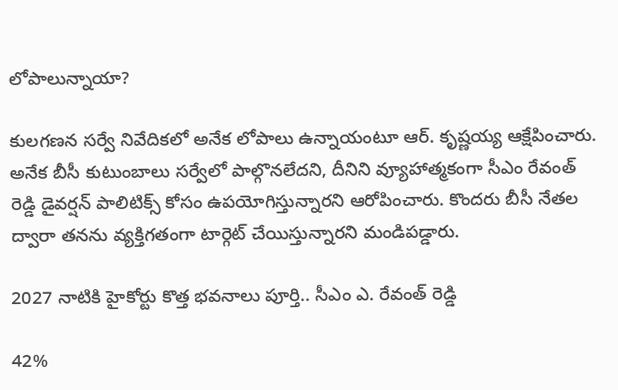లోపాలున్నాయా?

కులగణన సర్వే నివేదికలో అనేక లోపాలు ఉన్నాయంటూ ఆర్. కృష్ణయ్య ఆక్షేపించారు. అనేక బీసీ కుటుంబాలు సర్వేలో పాల్గొనలేదని, దీనిని వ్యూహాత్మకంగా సీఎం రేవంత్ రెడ్డి డైవర్షన్ పాలిటిక్స్ కోసం ఉపయోగిస్తున్నారని ఆరోపించారు. కొందరు బీసీ నేతల ద్వారా తనను వ్యక్తిగతంగా టార్గెట్ చేయిస్తున్నారని మండిపడ్డారు.

2027 నాటికి హైకోర్టు కొత్త భవనాలు పూర్తి.. సీఎం ఎ. రేవంత్ రెడ్డి

42%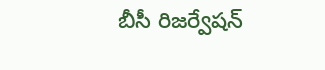బీసీ రిజర్వేషన్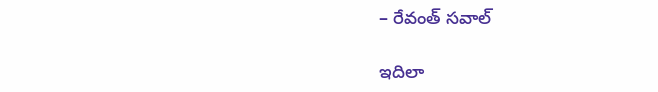– రేవంత్ సవాల్

ఇదిలా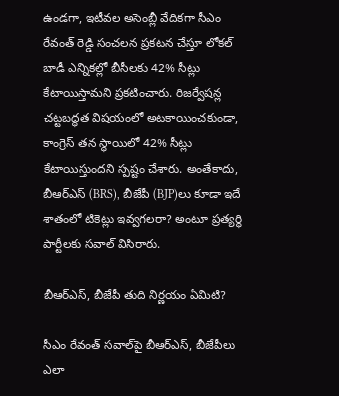ఉండగా, ఇటీవల అసెంబ్లీ వేదికగా సీఎం రేవంత్ రెడ్డి సంచలన ప్రకటన చేస్తూ లోకల్ బాడీ ఎన్నికల్లో బీసీలకు 42% సీట్లు కేటాయిస్తామని ప్రకటించారు. రిజర్వేషన్ల చట్టబద్ధత విషయంలో అటకాయించకుండా, కాంగ్రెస్ తన స్థాయిలో 42% సీట్లు కేటాయిస్తుందని స్పష్టం చేశారు. అంతేకాదు, బీఆర్ఎస్ (BRS), బీజేపీ (BJP)లు కూడా ఇదే శాతంలో టికెట్లు ఇవ్వగలరా? అంటూ ప్రత్యర్థి పార్టీలకు సవాల్ విసిరారు.

బీఆర్ఎస్, బీజేపీ తుది నిర్ణయం ఏమిటి?

సీఎం రేవంత్ సవాల్‌పై బీఆర్ఎస్, బీజేపీలు ఎలా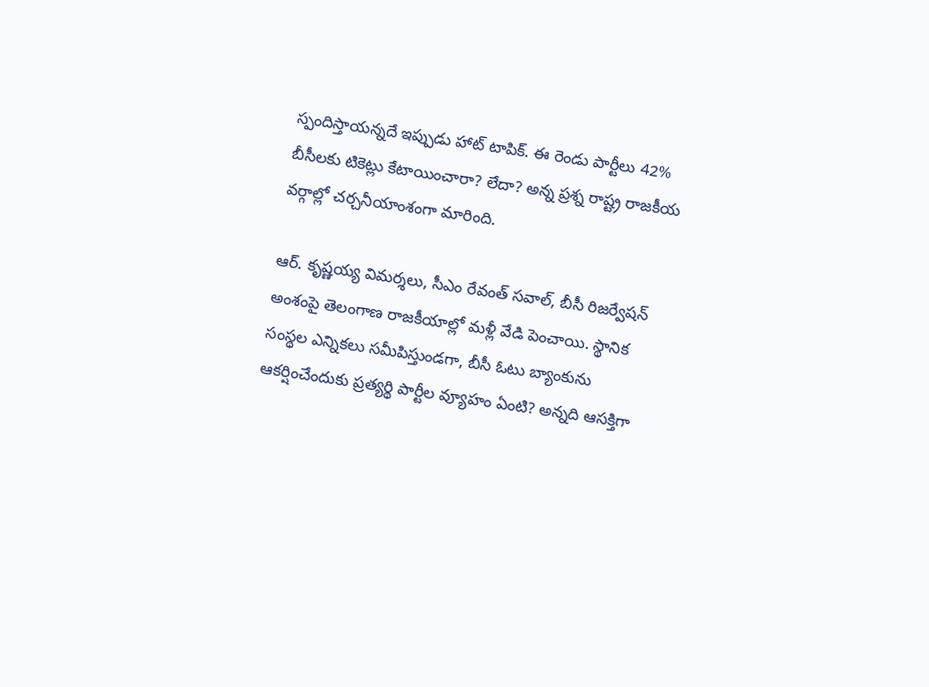స్పందిస్తాయన్నదే ఇప్పుడు హాట్ టాపిక్. ఈ రెండు పార్టీలు 42% బీసీలకు టికెట్లు కేటాయించారా? లేదా? అన్న ప్రశ్న రాష్ట్ర రాజకీయ వర్గాల్లో చర్చనీయాంశంగా మారింది.

ఆర్. కృష్ణయ్య విమర్శలు, సీఎం రేవంత్ సవాల్, బీసీ రిజర్వేషన్ అంశంపై తెలంగాణ రాజకీయాల్లో మళ్లీ వేడి పెంచాయి. స్థానిక సంస్థల ఎన్నికలు సమీపిస్తుండగా, బీసీ ఓటు బ్యాంకును ఆకర్షించేందుకు ప్రత్యర్థి పార్టీల వ్యూహం ఏంటి? అన్నది ఆసక్తిగా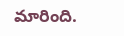మారింది.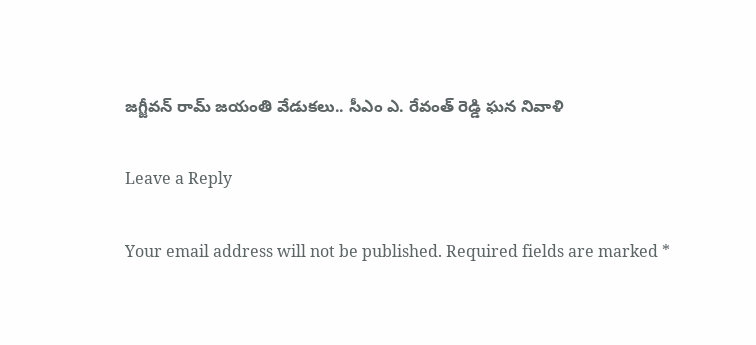జగ్జీవన్ రామ్ జయంతి వేడుకలు.. సీఎం ఎ. రేవంత్ రెడ్డి ఘన నివాళి

Leave a Reply

Your email address will not be published. Required fields are marked *